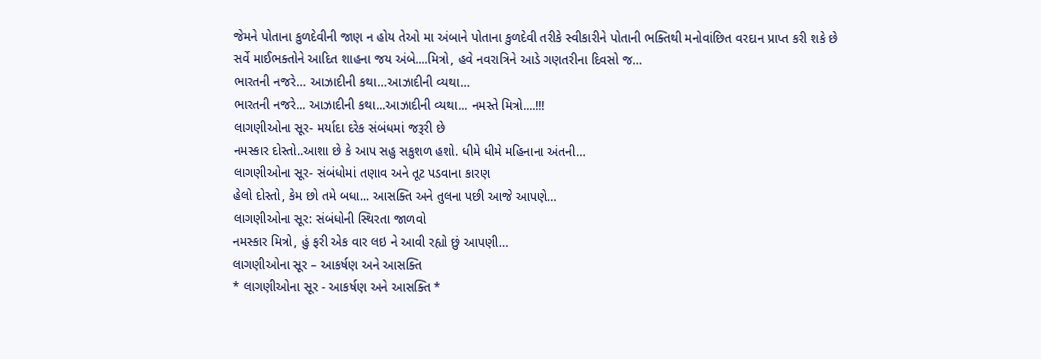જેમને પોતાના કુળદેવીની જાણ ન હોય તેઓ મા અંબાને પોતાના કુળદેવી તરીકે સ્વીકારીને પોતાની ભક્તિથી મનોવાંછિત વરદાન પ્રાપ્ત કરી શકે છે
સર્વે માઈભક્તોને આદિત શાહના જય અંબે....મિત્રો, હવે નવરાત્રિને આડે ગણતરીના દિવસો જ…
ભારતની નજરે… આઝાદીની કથા…આઝાદીની વ્યથા…
ભારતની નજરે... આઝાદીની કથા...આઝાદીની વ્યથા... નમસ્તે મિત્રો....!!!
લાગણીઓના સૂર- મર્યાદા દરેક સંબંધમાં જરૂરી છે
નમસ્કાર દોસ્તો..આશા છે કે આપ સહુ સકુશળ હશો. ધીમે ધીમે મહિનાના અંતની…
લાગણીઓના સૂર- સંબંધોમાં તણાવ અને તૂટ પડવાના કારણ
હેલો દોસ્તો, કેમ છો તમે બધા... આસક્તિ અને તુલના પછી આજે આપણે…
લાગણીઓના સૂર: સંબંધોની સ્થિરતા જાળવો
નમસ્કાર મિત્રો, હું ફરી એક વાર લઇ ને આવી રહ્યો છું આપણી…
લાગણીઓના સૂર – આકર્ષણ અને આસક્તિ
* લાગણીઓના સૂર - આકર્ષણ અને આસક્તિ *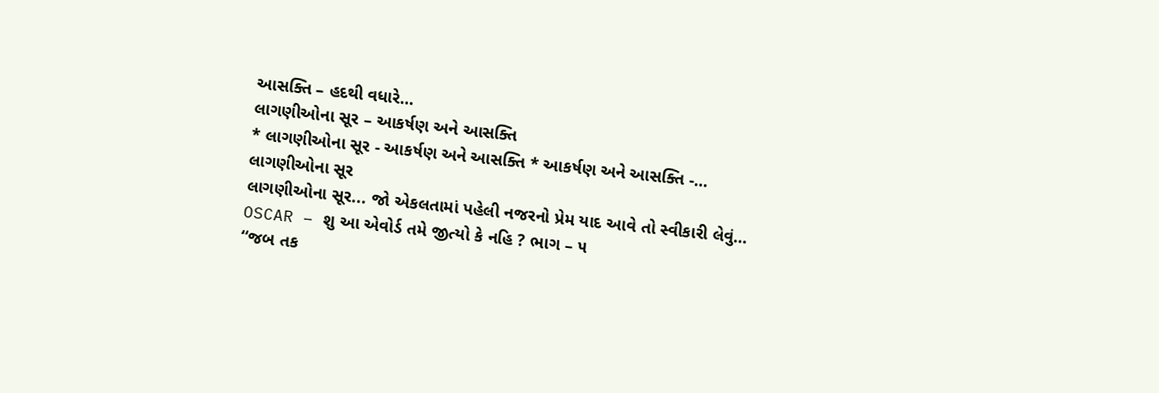આસક્તિ – હદથી વધારે…
લાગણીઓના સૂર – આકર્ષણ અને આસક્તિ
* લાગણીઓના સૂર - આકર્ષણ અને આસક્તિ * આકર્ષણ અને આસક્તિ -…
લાગણીઓના સૂર
લાગણીઓના સૂર... જો એકલતામાં પહેલી નજરનો પ્રેમ યાદ આવે તો સ્વીકારી લેવું…
OSCAR – શુ આ એવોર્ડ તમે જીત્યો કે નહિ ? ભાગ – ૫
“જબ તક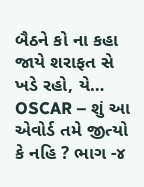બૈઠને કો ના કહા જાયે શરાફત સે ખડે રહો, યે…
OSCAR – શું આ એવોર્ડ તમે જીત્યો કે નહિ ? ભાગ -૪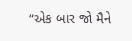“એક બાર જો મૈને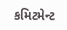કમિટમેન્ટ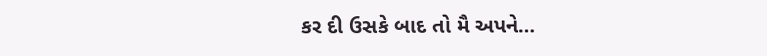કર દી ઉસકે બાદ તો મૈ અપને…